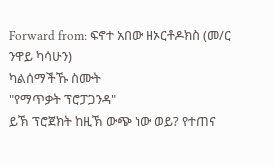Forward from: ፍኖተ አበው ዘኦርቶዶክስ (መ/ር ንዋይ ካሳሁን)
ካልሰማችኹ ስሙት
"የማጥቃት ፕሮፓጋንዳ"
ይኽ ፕሮጀክት ከዚኽ ውጭ ነው ወይ? የተጠና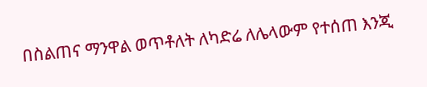በስልጠና ማንዋል ወጥቶለት ለካድሬ ለሌላውም የተሰጠ እንጂ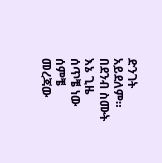ድንገት አይደለም። በደንብ ስሙት እኔ ጊዜ ሰጥቼ ነው ሰምቼ መረጃው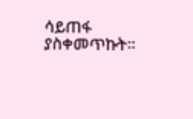ሳይጠፋ ያስቀመጥኩት።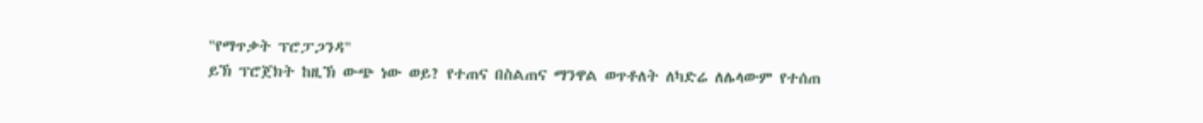"የማጥቃት ፕሮፓጋንዳ"
ይኽ ፕሮጀክት ከዚኽ ውጭ ነው ወይ? የተጠና በስልጠና ማንዋል ወጥቶለት ለካድሬ ለሌላውም የተሰጠ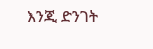እንጂ ድንገት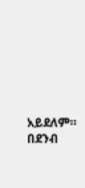አይደለም። በደንብ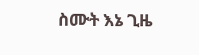ስሙት እኔ ጊዜ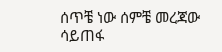ሰጥቼ ነው ሰምቼ መረጃው ሳይጠፋ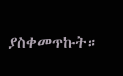ያስቀመጥኩት።